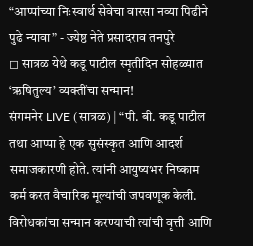“आप्पांच्या निःस्वार्थ सेवेचा वारसा नव्या पिढीने पुढे न्यावा” - ज्येष्ठ नेते प्रसादराव तनपुरे
◻ सात्रळ येथे कडू पाटील स्मृतीदिन सोहळ्यात ‘ऋषितुल्य’ व्यक्तींचा सन्मान!
संगमनेर LIVE (सात्रळ) | “पी. बी. कडू पाटील तथा आप्पा हे एक सुसंस्कृत आणि आदर्श समाजकारणी होते. त्यांनी आयुष्यभर निष्काम कर्म करत वैचारिक मूल्यांची जपवणूक केली. विरोधकांचा सन्मान करण्याची त्यांची वृत्ती आणि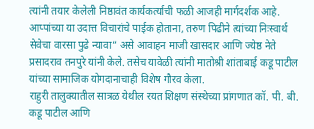त्यांनी तयार केलेली निष्ठावंत कार्यकर्त्याची फळी आजही मार्गदर्शक आहे. आप्पांच्या या उदात्त विचारांचे पाईक होताना, तरुण पिढीने त्यांच्या निःस्वार्थ सेवेचा वारसा पुढे न्यावा” असे आवाहन माजी खासदार आणि ज्येष्ठ नेते प्रसादराव तनपुरे यांनी केले. तसेच यावेळी त्यांनी मातोश्री शांताबाई कडू पाटील यांच्या सामाजिक योगदानाचाही विशेष गौरव केला.
राहुरी तालुक्यातील सात्रळ येथील रयत शिक्षण संस्थेच्या प्रांगणात कॉ. पी. बी. कडू पाटील आणि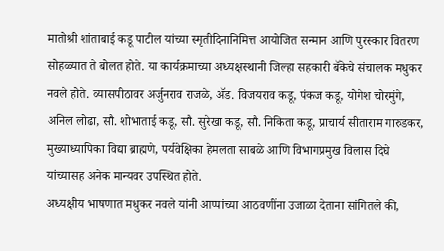मातोश्री शांताबाई कडू पाटील यांच्या स्मृतीदिनानिमित्त आयोजित सन्मान आणि पुरस्कार वितरण सोहळ्यात ते बोलत होते. या कार्यक्रमाच्या अध्यक्षस्थानी जिल्हा सहकारी बॅकेचे संचालक मधुकर नवले होते. व्यासपीठावर अर्जुनराव राजळे, ॲड. विजयराव कडू, पंकज कडू, योगेश चोरमुंगे, अनिल लोढा, सौ. शोभाताई कडू, सौ. सुरेखा कडू, सौ. निकिता कडू, प्राचार्य सीताराम गारुडकर, मुख्याध्यापिका विद्या ब्राह्मणे, पर्यवेक्षिका हेमलता साबळे आणि विभागप्रमुख विलास दिघे यांच्यासह अनेक मान्यवर उपस्थित होते.
अध्यक्षीय भाषणात मधुकर नवले यांनी आप्पांच्या आठवणींना उजाळा देताना सांगितले की,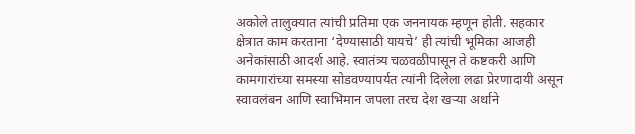अकोले तालुक्यात त्यांची प्रतिमा एक जननायक म्हणून होती. सहकार क्षेत्रात काम करताना ‘देण्यासाठी यायचे’ ही त्यांची भूमिका आजही अनेकांसाठी आदर्श आहे. स्वातंत्र्य चळवळीपासून ते कष्टकरी आणि कामगारांच्या समस्या सोडवण्यापर्यत त्यांनी दिलेला लढा प्रेरणादायी असून स्वावलंबन आणि स्वाभिमान जपला तरच देश खऱ्या अर्थाने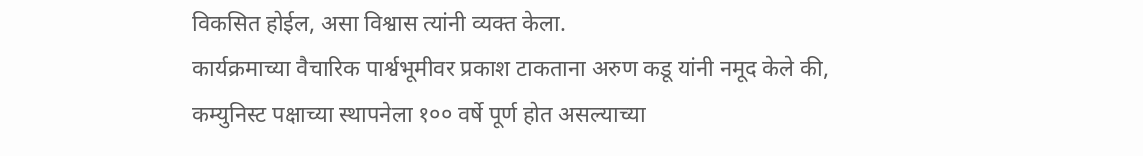विकसित होईल, असा विश्वास त्यांनी व्यक्त केला.
कार्यक्रमाच्या वैचारिक पार्श्वभूमीवर प्रकाश टाकताना अरुण कडू यांनी नमूद केले की, कम्युनिस्ट पक्षाच्या स्थापनेला १०० वर्षे पूर्ण होत असल्याच्या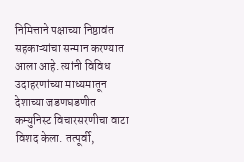निमित्ताने पक्षाच्या निष्ठावंत सहकाऱ्यांचा सन्मान करण्यात आला आहे. त्यांनी विविध उदाहरणांच्या माध्यमातून देशाच्या जडणघडणीत कम्युनिस्ट विचारसरणीचा वाटा विशद केला. तत्पूर्वी,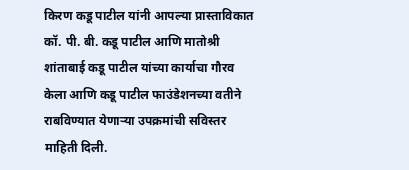किरण कडू पाटील यांनी आपल्या प्रास्ताविकात कॉ. पी. बी. कडू पाटील आणि मातोश्री शांताबाई कडू पाटील यांच्या कार्याचा गौरव केला आणि कडू पाटील फाउंडेशनच्या वतीने राबविण्यात येणाऱ्या उपक्रमांची सविस्तर माहिती दिली.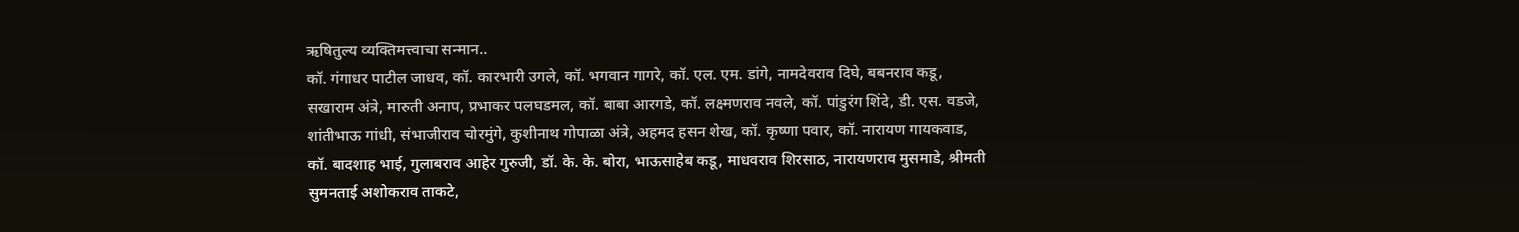ऋषितुल्य व्यक्तिमत्त्वाचा सन्मान..
कॉ. गंगाधर पाटील जाधव, कॉ. कारभारी उगले, कॉ. भगवान गागरे, कॉ. एल. एम. डांगे, नामदेवराव दिघे, बबनराव कडू, सखाराम अंत्रे, मारुती अनाप, प्रभाकर पलघडमल, कॉ. बाबा आरगडे, कॉ. लक्ष्मणराव नवले, कॉ. पांडुरंग शिंदे, डी. एस. वडजे, शांतीभाऊ गांधी, संभाजीराव चोरमुंगे, कुशीनाथ गोपाळा अंत्रे, अहमद हसन शेख, कॉ. कृष्णा पवार, कॉ. नारायण गायकवाड, कॉ. बादशाह भाई, गुलाबराव आहेर गुरुजी, डॉ. के. के. बोरा, भाऊसाहेब कडू, माधवराव शिरसाठ, नारायणराव मुसमाडे, श्रीमती सुमनताई अशोकराव ताकटे,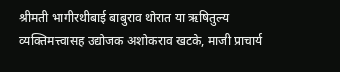श्रीमती भागीरथीबाई बाबुराव थोरात या ऋषितुल्य व्यक्तिमत्त्वासह उद्योजक अशोकराव खटके, माजी प्राचार्य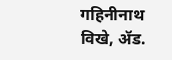गहिनीनाथ विखे, ॲड.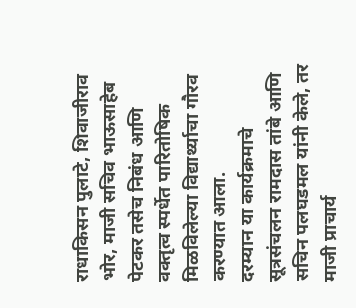राधाकिसन पुलाटे, शिवाजीराव भोर, माजी सचिव भाऊसाहेब पेटकर तसेच निबंध आणि वक्तृत्व स्पर्धेत पारितोषिक मिळविलेल्या विद्यार्थ्याचा गौरव करण्यात आला.
दरम्यान या कार्यक्रमाचे सूत्रसंचलन रामदास तांबे आणि सचिन पलघडमल यांनी केले, तर माजी प्राचार्य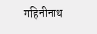गहिनीनाथ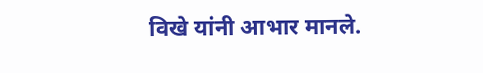विखे यांनी आभार मानले.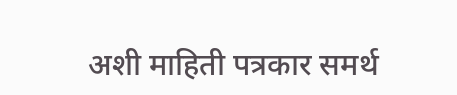अशी माहिती पत्रकार समर्थ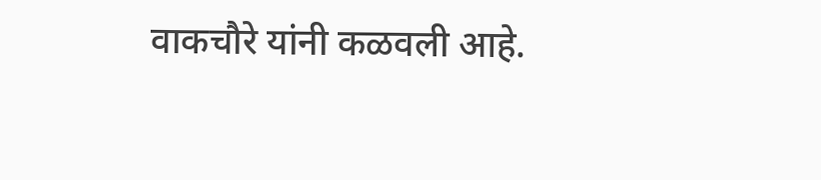वाकचौरे यांनी कळवली आहे.